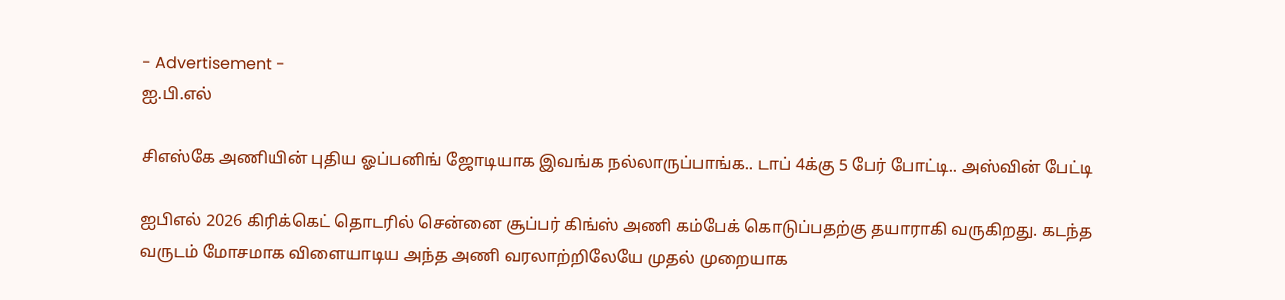- Advertisement -
ஐ.பி.எல்

சிஎஸ்கே அணியின் புதிய ஓப்பனிங் ஜோடியாக இவங்க நல்லாருப்பாங்க.. டாப் 4க்கு 5 பேர் போட்டி.. அஸ்வின் பேட்டி

ஐபிஎல் 2026 கிரிக்கெட் தொடரில் சென்னை சூப்பர் கிங்ஸ் அணி கம்பேக் கொடுப்பதற்கு தயாராகி வருகிறது. கடந்த வருடம் மோசமாக விளையாடிய அந்த அணி வரலாற்றிலேயே முதல் முறையாக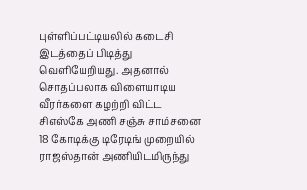புள்ளிப்பட்டியலில் கடைசி இடத்தைப் பிடித்து வெளியேறியது. அதனால் சொதப்பலாக விளையாடிய வீரர்களை கழற்றி விட்ட சிஎஸ்கே அணி சஞ்சு சாம்சனை 18 கோடிக்கு டிரேடிங் முறையில் ராஜஸ்தான் அணியிடமிருந்து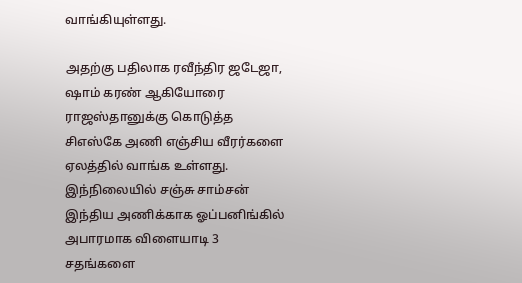வாங்கியுள்ளது.

அதற்கு பதிலாக ரவீந்திர ஜடேஜா, ஷாம் கரண் ஆகியோரை ராஜஸ்தானுக்கு கொடுத்த சிஎஸ்கே அணி எஞ்சிய வீரர்களை ஏலத்தில் வாங்க உள்ளது. இந்நிலையில் சஞ்சு சாம்சன் இந்திய அணிக்காக ஓப்பனிங்கில் அபாரமாக விளையாடி 3 சதங்களை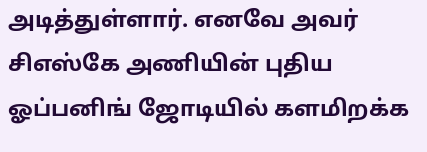அடித்துள்ளார். எனவே அவர் சிஎஸ்கே அணியின் புதிய ஓப்பனிங் ஜோடியில் களமிறக்க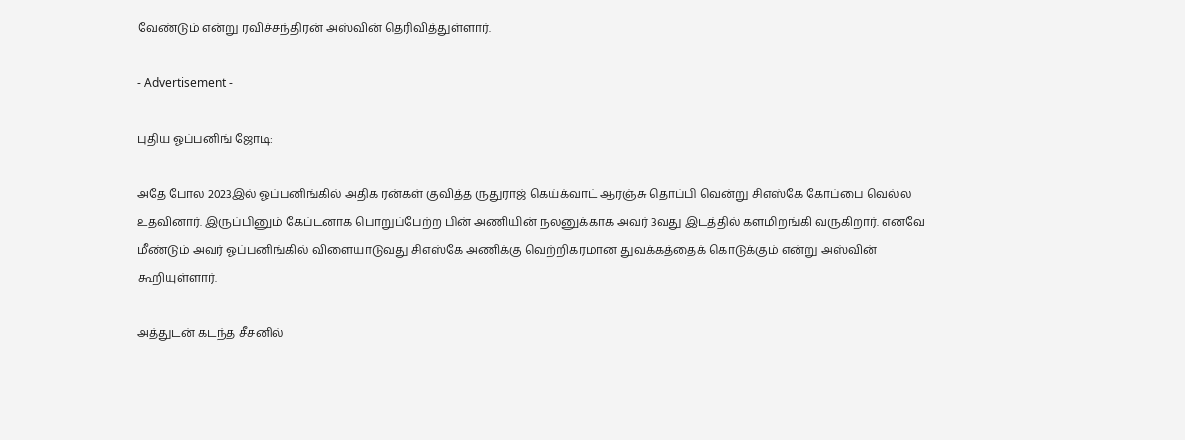வேண்டும் என்று ரவிச்சந்திரன் அஸ்வின் தெரிவித்துள்ளார்.

- Advertisement -

புதிய ஓப்பனிங் ஜோடி:

அதே போல 2023இல் ஓப்பனிங்கில் அதிக ரன்கள் குவித்த ருதுராஜ் கெய்க்வாட் ஆரஞ்சு தொப்பி வென்று சிஎஸ்கே கோப்பை வெல்ல உதவினார். இருப்பினும் கேப்டனாக பொறுப்பேற்ற பின் அணியின் நலனுக்காக அவர் 3வது இடத்தில் களமிறங்கி வருகிறார். எனவே மீண்டும் அவர் ஓப்பனிங்கில் விளையாடுவது சிஎஸ்கே அணிக்கு வெற்றிகரமான துவக்கத்தைக் கொடுக்கும் என்று அஸ்வின் கூறியுள்ளார்.

அத்துடன் கடந்த சீசனில்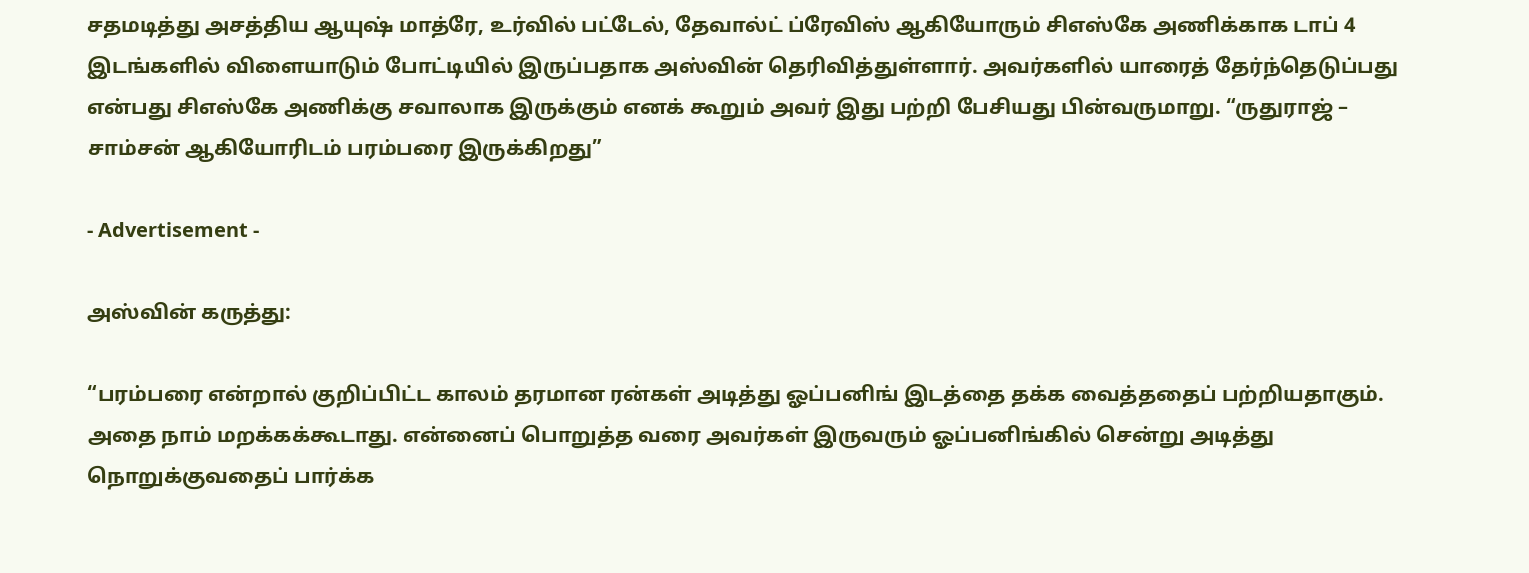சதமடித்து அசத்திய ஆயுஷ் மாத்ரே, உர்வில் பட்டேல், தேவால்ட் ப்ரேவிஸ் ஆகியோரும் சிஎஸ்கே அணிக்காக டாப் 4 இடங்களில் விளையாடும் போட்டியில் இருப்பதாக அஸ்வின் தெரிவித்துள்ளார். அவர்களில் யாரைத் தேர்ந்தெடுப்பது என்பது சிஎஸ்கே அணிக்கு சவாலாக இருக்கும் எனக் கூறும் அவர் இது பற்றி பேசியது பின்வருமாறு. “ருதுராஜ் – சாம்சன் ஆகியோரிடம் பரம்பரை இருக்கிறது”

- Advertisement -

அஸ்வின் கருத்து:

“பரம்பரை என்றால் குறிப்பிட்ட காலம் தரமான ரன்கள் அடித்து ஓப்பனிங் இடத்தை தக்க வைத்ததைப் பற்றியதாகும். அதை நாம் மறக்கக்கூடாது. என்னைப் பொறுத்த வரை அவர்கள் இருவரும் ஓப்பனிங்கில் சென்று அடித்து நொறுக்குவதைப் பார்க்க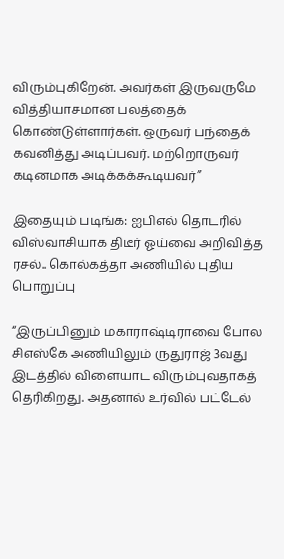விரும்புகிறேன். அவர்கள் இருவருமே வித்தியாசமான பலத்தைக் கொண்டுள்ளார்கள். ஒருவர் பந்தைக் கவனித்து அடிப்பவர். மற்றொருவர் கடினமாக அடிக்கக்கூடியவர்”

இதையும் படிங்க: ஐபிஎல் தொடரில் விஸ்வாசியாக திடீர் ஓய்வை அறிவித்த ரசல்.. கொல்கத்தா அணியில் புதிய பொறுப்பு

“இருப்பினும் மகாராஷ்டிராவை போல சிஎஸ்கே அணியிலும் ருதுராஜ் 3வது இடத்தில் விளையாட விரும்புவதாகத் தெரிகிறது. அதனால் உர்வில் பட்டேல்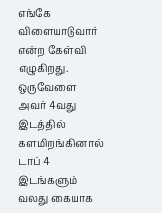எங்கே விளையாடுவார் என்ற கேள்வி எழுகிறது. ஒருவேளை அவர் 4வது இடத்தில் களமிறங்கினால் டாப் 4 இடங்களும் வலது கையாக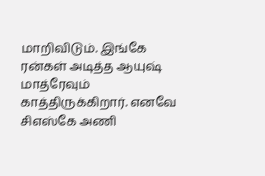மாறிவிடும். இங்கே ரன்கள் அடித்த ஆயுஷ் மாத்ரேவும் காத்திருக்கிறார். எனவே சிஎஸ்கே அணி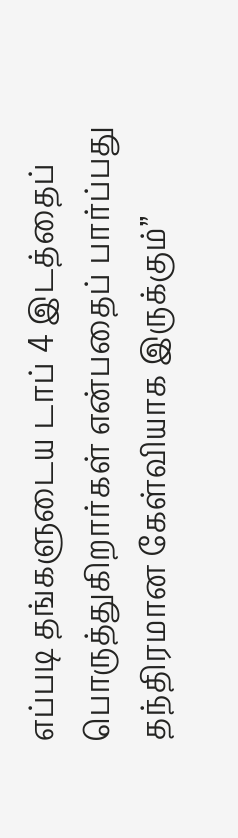எப்படி தங்களுடைய டாப் 4 இடத்தைப் பொருத்துகிறார்கள் என்பதைப் பார்ப்பது தந்திரமான கேள்வியாக இருக்கும்”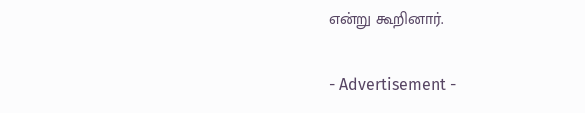என்று கூறினார்.

- Advertisement -